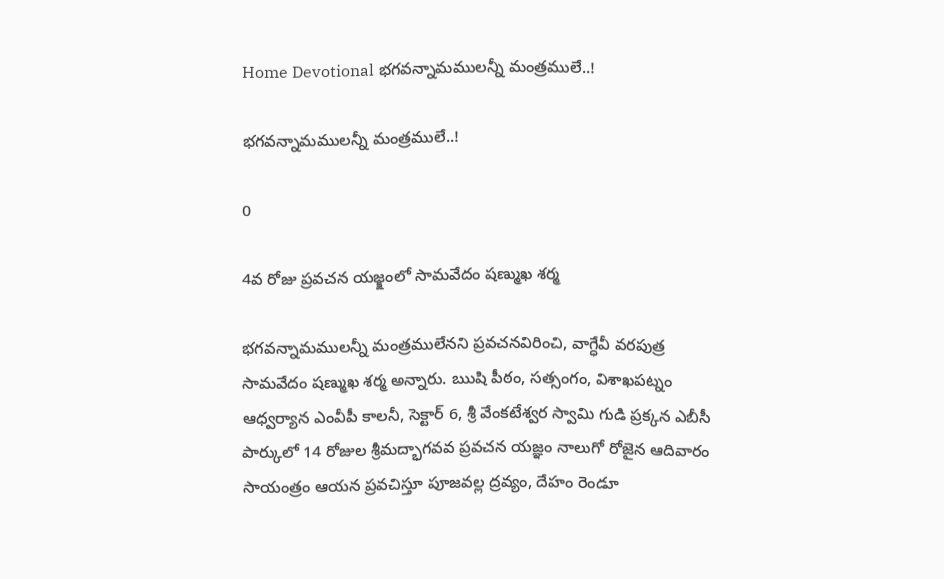Home Devotional భ‌గ‌వ‌న్నామ‌ముల‌న్నీ మంత్ర‌ములే..!

భ‌గ‌వ‌న్నామ‌ముల‌న్నీ మంత్ర‌ములే..!

0

4వ రోజు ప్రవచన యజ్క్షంలో సామవేదం షణ్ముఖ శర్మ

భ‌గ‌వ‌న్నామ‌ములన్నీ మంత్ర‌ములేన‌ని ప్రవచనవిరించి, వాగ్ధేవీ వరపుత్ర సామవేదం షణ్ముఖ శర్మ అన్నారు. ఋషి పీఠం, సత్సంగం, విశాఖపట్నం ఆధ్వర్యాన ఎంవీపీ కాలనీ, సెక్టార్ 6, శ్రీ వేంకటేశ్వర స్వామి గుడి ప్రక్కన ఎబీసీ పార్కులో 14 రోజుల శ్రీమద్భాగవవ ప్రవచన యజ్ఞం నాలుగో రోజైన ఆదివారం సాయంత్రం ఆయ‌న ప్ర‌వ‌చిస్తూ పూజ‌వ‌ల్ల ద్ర‌వ్యం, దేహం రెండూ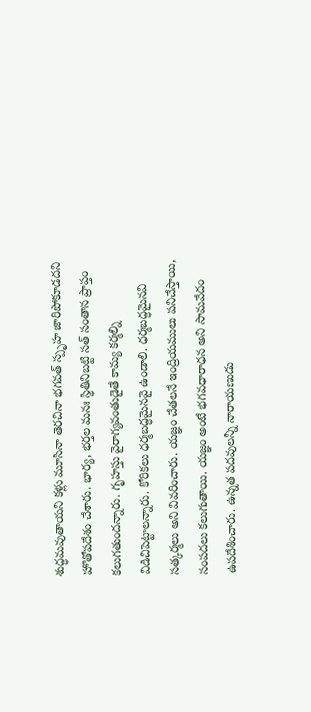శుద్ధ‌మ‌వుతాయ‌ని క‌ళ్లు మూసినా తెర‌చినా భ‌గ‌వ‌త్ స్పృహ జారిపోకూడ‌దని హొతోప‌దేశం చేశారు. భార్య‌, భ‌ర్త‌ల మ‌నః స్థితినిబ‌ట్టి స‌త్ సంతాన ప్రాప్తం క‌లుగ‌తుంద‌న్నారు. గృహ‌స్తు వైరాగ్య‌వంతుడైతే కామ్య క‌ర్మ‌ల్ని విడిచిపెట్టాల‌న్నారు. కోరిక‌లు ధ‌ర్మ‌బ‌ద్ధ‌మైన‌వై ఉండాలి. ధ‌ర్మ‌బ‌ద్ధ‌మైన‌వి స‌త్క‌ర్మ‌లు అని వివ‌రించారు. య‌జ్ఞం చేత‌ల‌నే ఇంద్రియ‌ములు ప‌నిచేస్తాయి, సంప‌ద‌లు క‌లుగుతాయి. య‌జ్ఞం అంటే భ‌గ‌వ‌ధారాధ‌న అని సామ‌వేదం ఉప‌దేశించారు. ఉన్న‌త ప‌ద‌వుల‌న్నీ నారాయ‌ణుడు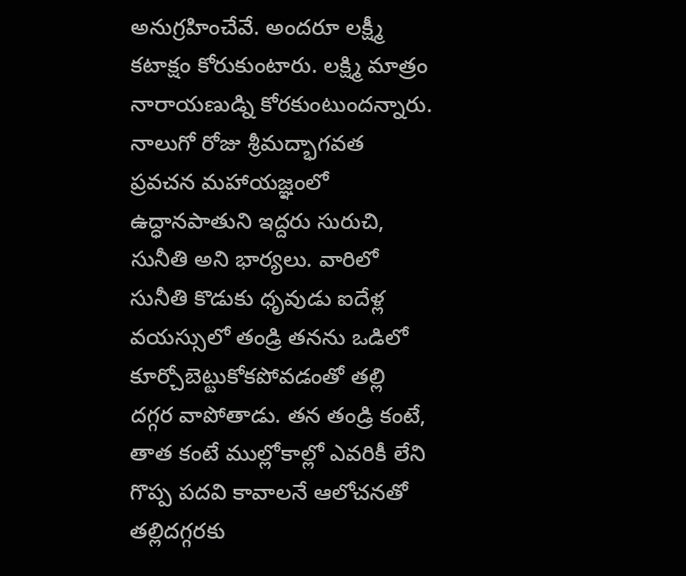అనుగ్ర‌హించేవే. అంద‌రూ ల‌క్ష్మీ క‌టాక్షం కోరుకుంటారు. ల‌క్ష్మి మాత్రం నారాయ‌ణుడ్ని కోర‌కుంటుంద‌న్నారు. నాలుగో రోజు శ్రీ‌మ‌ద్భాగ‌వ‌త ప్ర‌వ‌చ‌న మ‌హాయ‌జ్ఞంలో ఉద్ధాన‌పాతుని ఇద్ద‌రు సురుచి, సునీతి అని భార్య‌లు. వారిలో సునీతి కొడుకు ధృవుడు ఐదేళ్ల వ‌య‌స్సులో తండ్రి త‌నను ఒడిలో కూర్చోబెట్టుకోక‌పోవ‌డంతో త‌ల్లి ద‌గ్గ‌ర వాపోతాడు. త‌న తండ్రి కంటే, తాత కంటే ముల్లోకాల్లో ఎవ‌రికీ లేని గొప్ప ప‌ద‌వి కావాల‌నే ఆలోచ‌న‌తో త‌ల్లిద‌గ్గ‌ర‌కు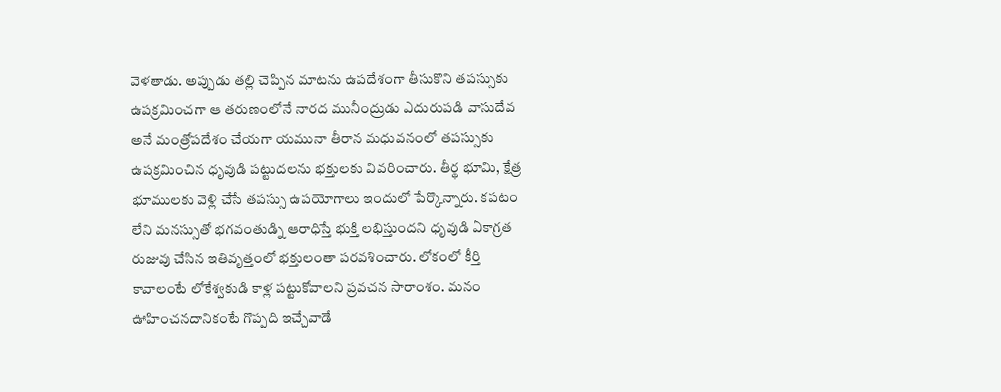వెళ‌తాడు. అప్పుడు త‌ల్లి చెప్పిన మాట‌ను ఉప‌దేశంగా తీసుకొని త‌ప‌స్సుకు ఉప‌క్ర‌మించ‌గా ఆ త‌రుణంలోనే నార‌ద మునీంద్రుడు ఎదురుప‌డి వాసుదేవ అనే మంత్రోప‌దేశం చేయ‌గా య‌మునా తీరాన మ‌ధువ‌నంలో త‌ప‌స్సుకు ఉప‌క్ర‌మించిన ధృవుడి ప‌ట్టుద‌ల‌ను భ‌క్తుల‌కు వివ‌రించారు. తీర్థ భూమి, క్షేత్ర భూముల‌కు వెళ్లి చేసే త‌ప‌స్సు ఉప‌యోగాలు ఇందులో పేర్కొన్నారు. క‌ప‌టం లేని మ‌న‌స్సుతో భ‌గ‌వంతుడ్ని ఆరాధిస్తే భుక్తి ల‌భిస్తుంద‌ని ధృవుడి ఏకాగ్ర‌త రుజువు చేసిన ఇతివృత్తంలో భ‌క్తులంతా ప‌ర‌వ‌శించారు. లోకంలో కీర్తి కావాలంటే లోకేశ్వ‌కుడి కాళ్ల ప‌ట్టుకోవాల‌ని ప్ర‌వ‌చ‌న సారాంశం. మ‌నం ఊహించ‌న‌దానికంటే గొప్ప‌ది ఇచ్చేవాడే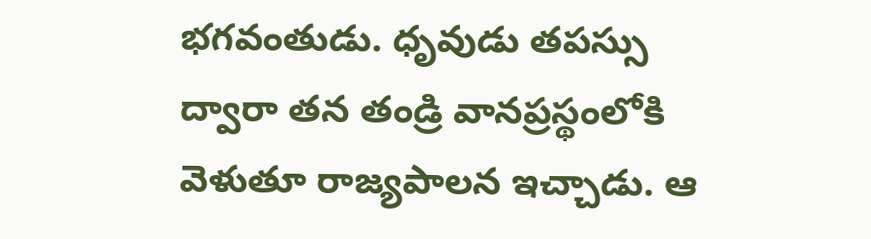భ‌గ‌వంతుడు. ధృవుడు త‌ప‌స్సు ద్వారా త‌న తండ్రి వాన‌ప్ర‌స్థంలోకి వెళుతూ రాజ్య‌పాల‌న ఇచ్చాడు. ఆ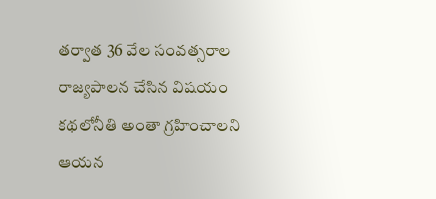త‌ర్వాత 36 వేల సంవ‌త్స‌రాల రాజ్య‌పాల‌న చేసిన విష‌యం క‌థ‌లోనీతి అంతా గ్ర‌హించాల‌ని ఆయ‌న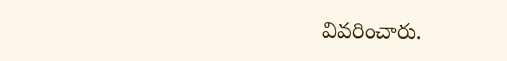వివ‌రించారు.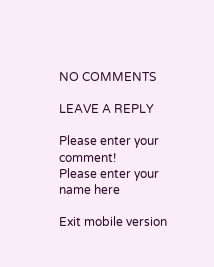NO COMMENTS

LEAVE A REPLY

Please enter your comment!
Please enter your name here

Exit mobile version